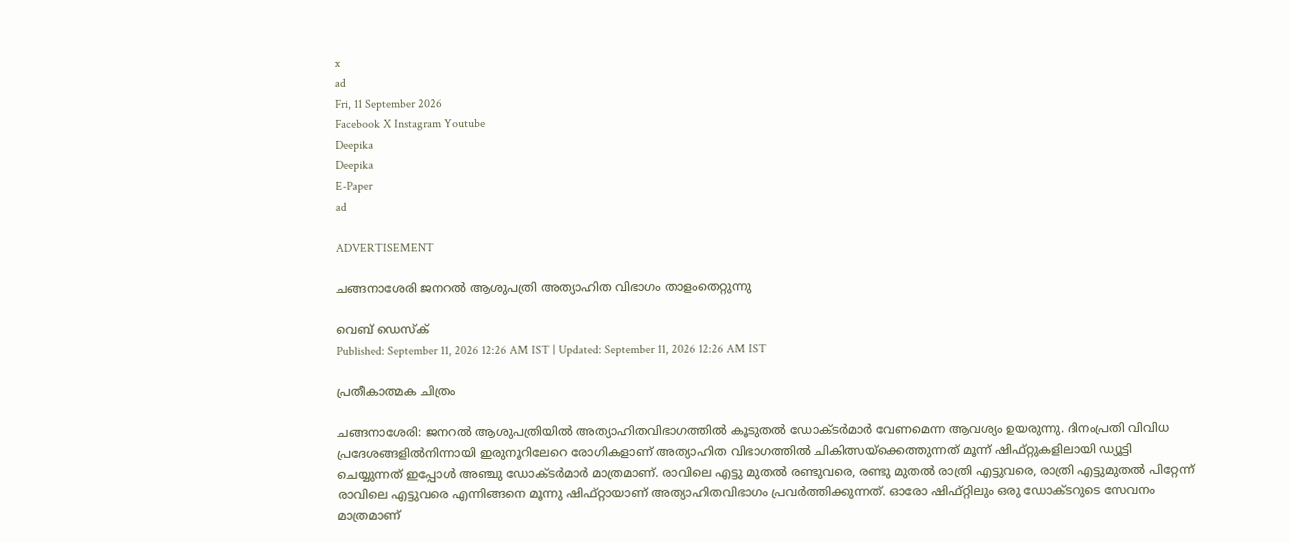x
ad
Fri, 11 September 2026
Facebook X Instagram Youtube
Deepika
Deepika
E-Paper
ad

ADVERTISEMENT

ചങ്ങനാശേരി ജനറല്‍ ആശുപത്രി അത്യാഹിത വിഭാഗം താളംതെറ്റുന്നു

വെബ് ഡെസ്ക്
Published: September 11, 2026 12:26 AM IST | Updated: September 11, 2026 12:26 AM IST

പ്രതീകാത്മക ചിത്രം

ചങ്ങനാശേരി: ജനറല്‍ ആശുപത്രിയില്‍ അത്യാഹിതവിഭാഗത്തില്‍ കൂടുതല്‍ ഡോക്ടര്‍മാര്‍ വേണമെന്ന ആവശ്യം ഉയരുന്നു. ദിനംപ്രതി വിവിധ പ്രദേശങ്ങളില്‍നിന്നായി ഇരുനൂറിലേറെ രോഗികളാണ് അത്യാഹിത വിഭാഗത്തില്‍ ചികിത്സയ്ക്കെത്തുന്നത് മൂന്ന് ഷിഫ്റ്റുകളിലായി ഡ്യൂട്ടി ചെയ്യുന്നത് ഇപ്പോള്‍ അഞ്ചു ഡോക്ടര്‍മാര്‍ മാത്രമാണ്. രാവിലെ എട്ടു മുതല്‍ രണ്ടുവരെ, രണ്ടു മുതല്‍ രാത്രി എട്ടുവരെ, രാത്രി എട്ടുമുതല്‍ പിറ്റേന്ന് രാവിലെ എട്ടുവരെ എന്നിങ്ങനെ മൂന്നു ഷിഫ്റ്റായാണ് അത്യാഹിതവിഭാഗം പ്രവര്‍ത്തിക്കുന്നത്. ഓരോ ഷിഫ്റ്റിലും ഒരു ഡോക്ടറുടെ സേവനം മാത്രമാണ്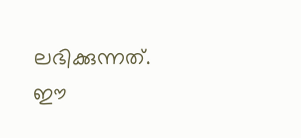ലഭിക്കുന്നത്. ഈ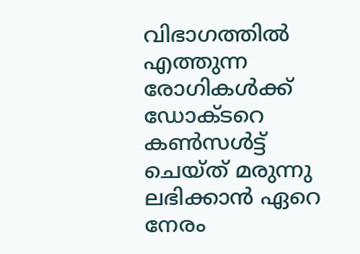വിഭാഗത്തില്‍ എത്തുന്ന രോഗികള്‍ക്ക് ഡോക്ടറെ കണ്‍സള്‍ട്ട് ചെയ്ത് മരുന്നു ലഭിക്കാന്‍ ഏറെ നേരം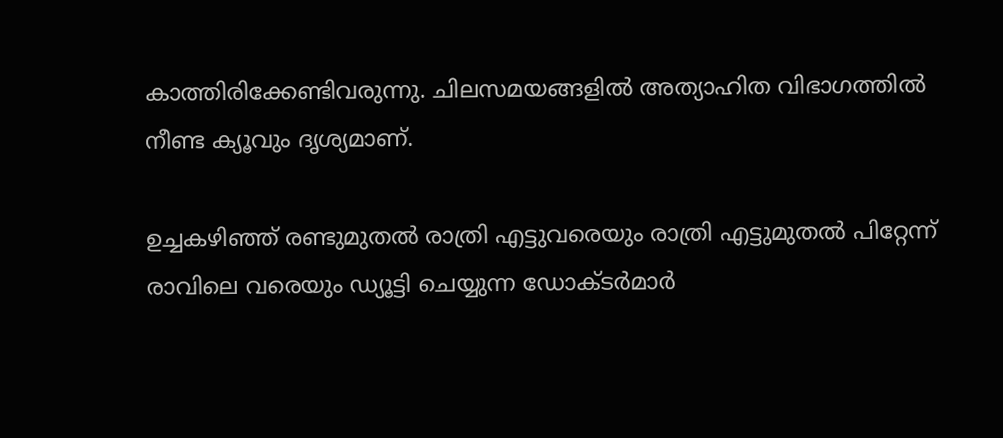കാത്തിരിക്കേണ്ടിവരുന്നു. ചിലസമയങ്ങളില്‍ അത്യാഹിത വിഭാഗത്തില്‍ നീണ്ട ക്യൂവും ദൃശ്യമാണ്.

ഉച്ചകഴിഞ്ഞ് രണ്ടുമുതല്‍ രാത്രി എട്ടുവരെയും രാത്രി എട്ടുമുതല്‍ പിറ്റേന്ന് രാവിലെ വരെയും ഡ്യൂട്ടി ചെയ്യുന്ന ഡോക്ടര്‍മാര്‍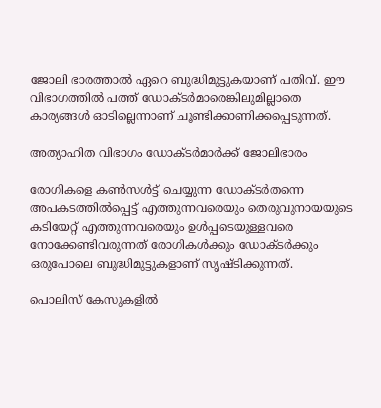ജോലി ഭാരത്താല്‍ ഏറെ ബുദ്ധിമുട്ടുകയാണ് പതിവ്. ഈ വിഭാഗത്തില്‍ പത്ത് ഡോക്ടര്‍മാരെങ്കിലുമില്ലാതെ കാര്യങ്ങള്‍ ഓടില്ലെന്നാണ് ചൂണ്ടിക്കാണിക്കപ്പെടുന്നത്.

അത്യാഹിത വിഭാഗം ഡോക്ടര്‍മാര്‍ക്ക് ജോലിഭാരം

രോഗികളെ കണ്‍സള്‍ട്ട് ചെയ്യുന്ന ഡോക്ടര്‍തന്നെ അപകടത്തില്‍പ്പെട്ട് എത്തുന്നവരെയും തെരുവുനായയുടെ കടിയേറ്റ് എത്തുന്നവരെയും ഉള്‍പ്പടെയുള്ളവരെ നോക്കേണ്ടിവരുന്നത് രോഗികള്‍ക്കും ഡോക്ടര്‍ക്കും ഒരുപോലെ ബുദ്ധിമുട്ടുകളാണ് സൃഷ്ടിക്കുന്നത്.

പൊലിസ് കേസുകളില്‍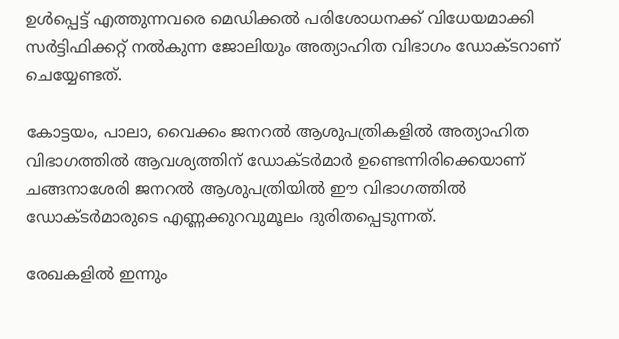ഉള്‍പ്പെട്ട് എത്തുന്നവരെ മെഡിക്കല്‍ പരിശോധനക്ക് വിധേയമാക്കി സര്‍ട്ടിഫിക്കറ്റ് നല്‍കുന്ന ജോലിയും അത്യാഹിത വിഭാഗം ഡോക്ടറാണ് ചെയ്യേണ്ടത്.

കോട്ടയം, പാലാ, വൈക്കം ജനറല്‍ ആശുപത്രികളില്‍ അത്യാഹിത വിഭാഗത്തില്‍ ആവശ്യത്തിന് ഡോക്ടര്‍മാര്‍ ഉണ്ടെന്നിരിക്കെയാണ് ചങ്ങനാശേരി ജനറല്‍ ആശുപത്രിയില്‍ ഈ വിഭാഗത്തില്‍ ഡോക്ടര്‍മാരുടെ എണ്ണക്കുറവുമൂലം ദുരിതപ്പെടുന്നത്.

രേഖകളില്‍ ഇന്നും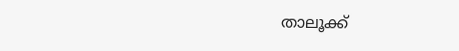താലൂക്ക്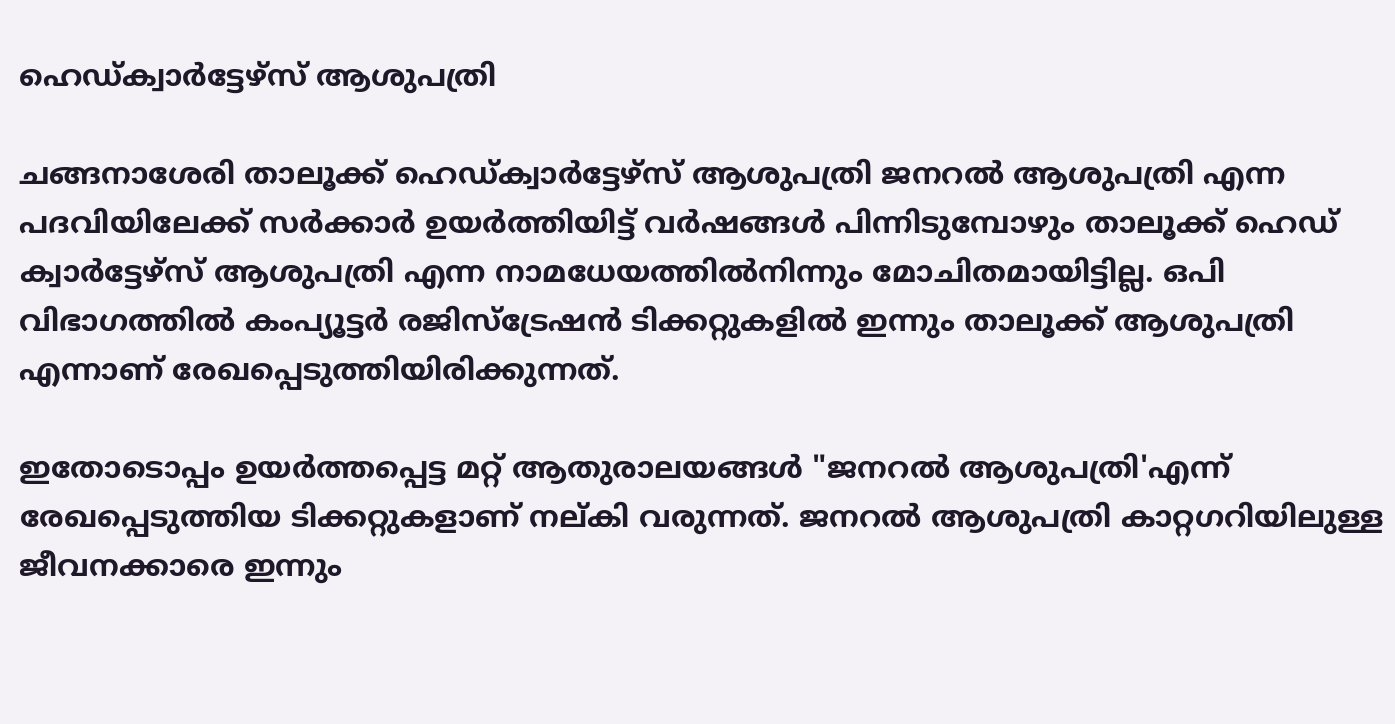ഹെഡ്ക്വാര്‍ട്ടേഴ്‌സ് ആശുപത്രി

ചങ്ങനാശേരി താലൂക്ക് ഹെഡ്ക്വാര്‍ട്ടേഴ്‌സ് ആശുപത്രി ജനറല്‍ ആശുപത്രി എന്ന പദവിയിലേക്ക് സര്‍ക്കാര്‍ ഉയര്‍ത്തിയിട്ട് വര്‍ഷങ്ങള്‍ പിന്നിടുമ്പോഴും താലൂക്ക്‌ ഹെഡ് ക്വാര്‍ട്ടേഴ്‌സ് ആശുപത്രി എന്ന നാമധേയത്തില്‍നിന്നും മോചിതമായിട്ടില്ല. ഒപി വിഭാഗത്തില്‍ കംപ്യൂട്ടർ രജിസ്‌ട്രേഷന്‍ ടിക്കറ്റുകളിൽ ഇന്നും താലൂക്ക് ആശുപത്രി എന്നാണ് രേഖപ്പെടുത്തിയിരിക്കുന്നത്.

ഇതോടൊപ്പം ഉയര്‍ത്തപ്പെട്ട മറ്റ് ആതുരാലയങ്ങള്‍ "ജനറല്‍ ആശുപത്രി'എന്ന് രേഖപ്പെടുത്തിയ ടിക്കറ്റുകളാണ് നല്കി വരുന്നത്. ജനറല്‍ ആശുപത്രി കാറ്റഗറിയിലുള്ള ജീവനക്കാരെ ഇന്നും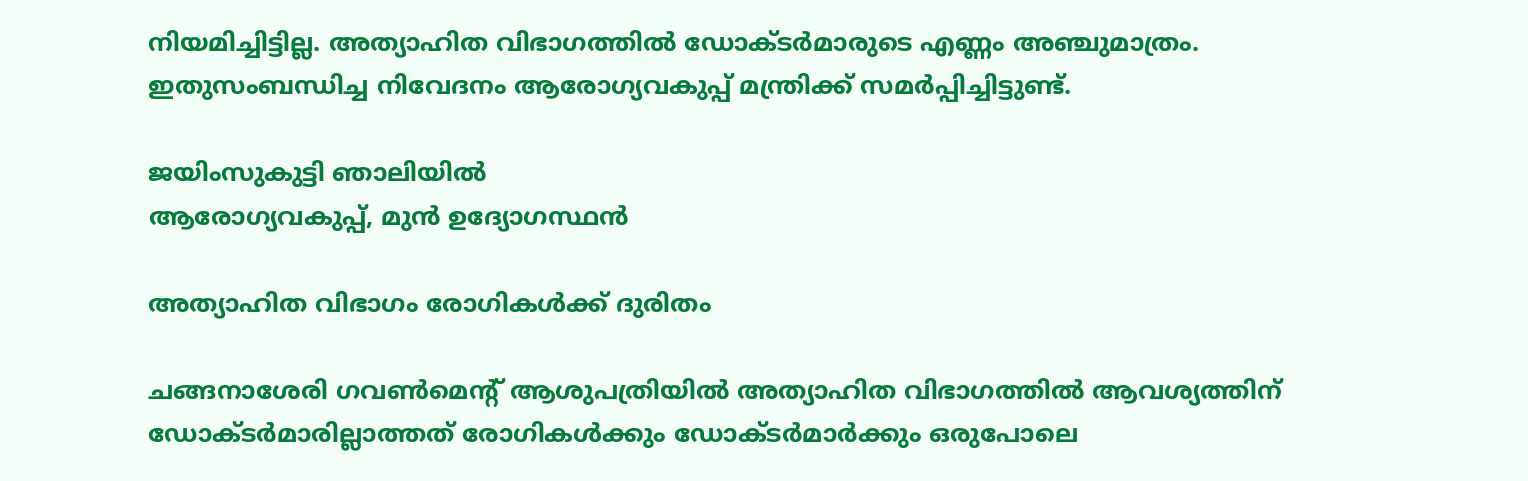നിയമിച്ചിട്ടില്ല. അത്യാഹിത വിഭാഗത്തില്‍ ഡോക്ടര്‍മാരുടെ എണ്ണം അഞ്ചുമാത്രം. ഇതുസംബന്ധിച്ച നിവേദനം ആരോഗ്യവകുപ്പ് മന്ത്രിക്ക് സമര്‍പ്പിച്ചിട്ടുണ്ട്.

ജയിംസുകുട്ടി ഞാലിയില്‍
ആരോഗ്യവകുപ്പ്, മുന്‍ ഉദ്യോഗസ്ഥന്‍

അത്യാഹിത വിഭാഗം രോഗികള്‍ക്ക് ദുരിതം

ചങ്ങനാശേരി ഗവണ്‍മെന്‍റ് ആശുപത്രിയില്‍ അത്യാഹിത വിഭാഗത്തില്‍ ആവശ്യത്തിന് ഡോക്ടര്‍മാരില്ലാത്തത് രോഗികള്‍ക്കും ഡോക്ടര്‍മാര്‍ക്കും ഒരുപോലെ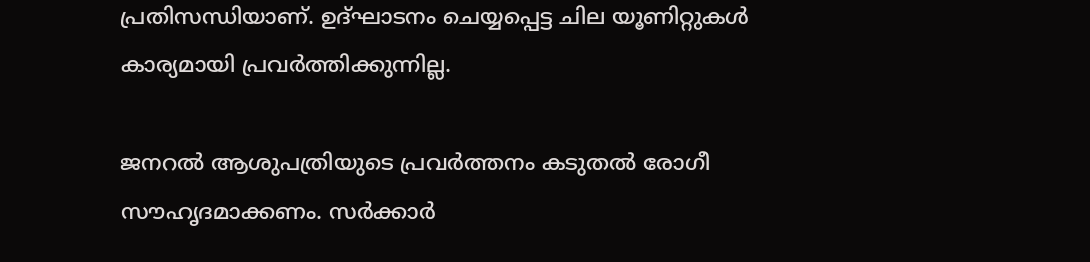പ്രതിസന്ധിയാണ്. ഉദ്ഘാടനം ചെയ്യപ്പെട്ട ചില യൂണിറ്റുകള്‍ കാര്യമായി പ്രവര്‍ത്തിക്കുന്നില്ല.

ജനറല്‍ ആശുപത്രിയുടെ പ്രവര്‍ത്തനം കടുതല്‍ രോഗീ സൗഹൃദമാക്കണം. സര്‍ക്കാര്‍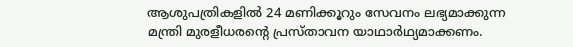ആശുപത്രികളില്‍ 24 മണിക്കൂറും സേവനം ലഭ്യമാക്കുന്ന മന്ത്രി മുരളീധരന്‍റെ പ്രസ്താവന യാഥാര്‍ഥ്യമാക്കണം.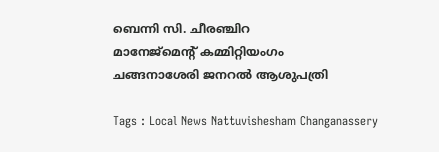ബെന്നി സി. ചീരഞ്ചിറ
മാനേജ്‌മെന്‍റ് കമ്മിറ്റിയംഗം
ചങ്ങനാശേരി ജനറല്‍ ആശുപത്രി

Tags : Local News Nattuvishesham Changanassery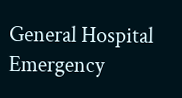General Hospital Emergency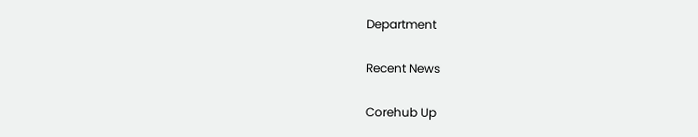Department

Recent News

Corehub Up